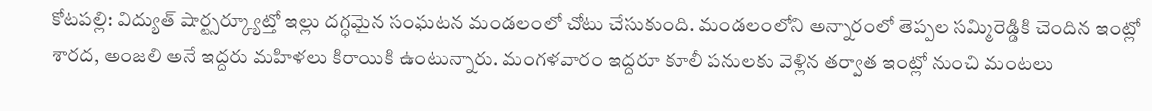కోటపల్లి: విద్యుత్ షార్ట్సర్క్యూట్తో ఇల్లు దగ్ధమైన సంఘటన మండలంలో చోటు చేసుకుంది. మండలంలోని అన్నారంలో తెప్పల సమ్మిరెడ్డికి చెందిన ఇంట్లో శారద, అంజలి అనే ఇద్దరు మహిళలు కిరాయికి ఉంటున్నారు. మంగళవారం ఇద్దరూ కూలీ పనులకు వెళ్లిన తర్వాత ఇంట్లో నుంచి మంటలు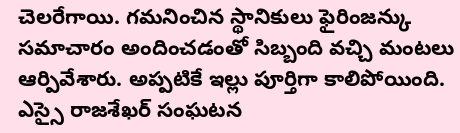చెలరేగాయి. గమనించిన స్థానికులు ఫైరింజన్కు సమాచారం అందించడంతో సిబ్బంది వచ్చి మంటలు ఆర్పివేశారు. అప్పటికే ఇల్లు పూర్తిగా కాలిపోయింది. ఎస్సై రాజశేఖర్ సంఘటన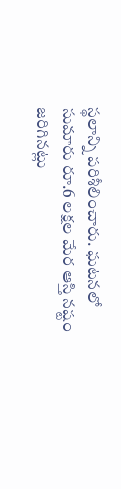స్థలాన్ని పరిశీలించారు. ఘటనలో సుమారు రూ.6 లక్షల మేర ఆస్తి నష్టం జరిగినట్లు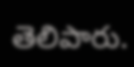తెలిపారు.